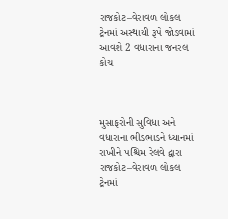રાજકોટ–વેરાવળ લોકલ ટ્રેનમાં અસ્થાયી રૂપે જોડવામાં આવશે 2 વધારાના જનરલ કોચ



મુસાફરોની સુવિધા અને વધારાના ભીડભાડને ધ્યાનમાં રાખીને પશ્ચિમ રેલવે દ્વારા રાજકોટ–વેરાવળ લોકલ ટ્રેનમાં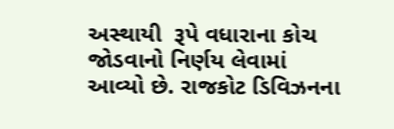અસ્થાયી  રૂપે વધારાના કોચ જોડવાનો નિર્ણય લેવામાં આવ્યો છે. રાજકોટ ડિવિઝનના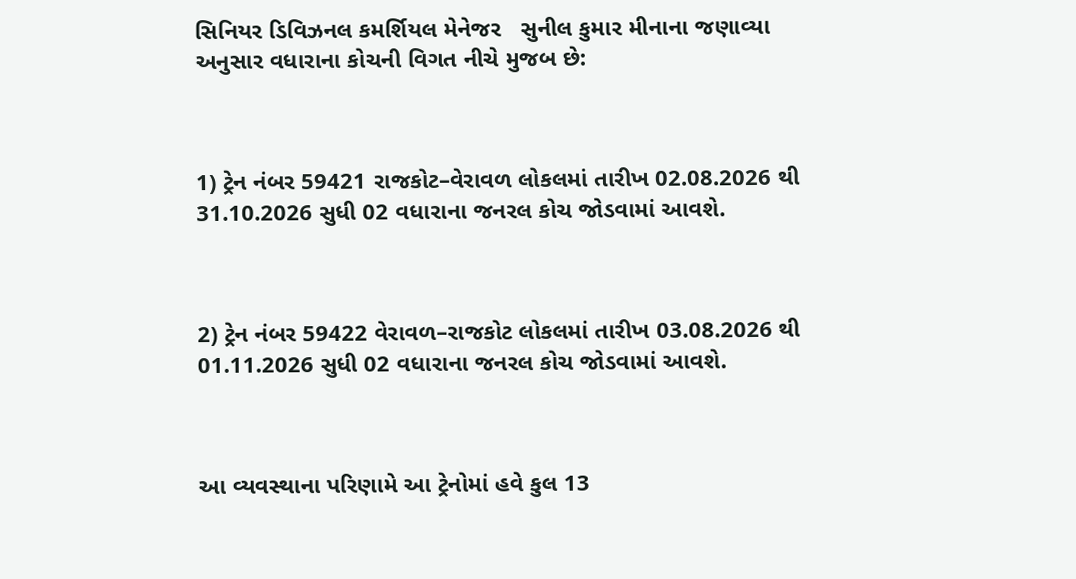સિનિયર ડિવિઝનલ કમર્શિયલ મેનેજર   સુનીલ કુમાર મીનાના જણાવ્યા અનુસાર વધારાના કોચની વિગત નીચે મુજબ છે:



1) ટ્રેન નંબર 59421 રાજકોટ–વેરાવળ લોકલમાં તારીખ 02.08.2026 થી 31.10.2026 સુધી 02 વધારાના જનરલ કોચ જોડવામાં આવશે.



2) ટ્રેન નંબર 59422 વેરાવળ–રાજકોટ લોકલમાં તારીખ 03.08.2026 થી 01.11.2026 સુધી 02 વધારાના જનરલ કોચ જોડવામાં આવશે.



આ વ્યવસ્થાના પરિણામે આ ટ્રેનોમાં હવે કુલ 13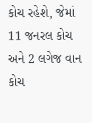કોચ રહેશે, જેમાં 11 જનરલ કોચ અને 2 લગેજ વાન કોચ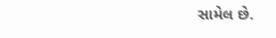સામેલ છે.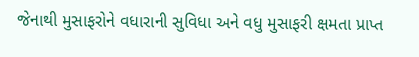જેનાથી મુસાફરોને વધારાની સુવિધા અને વધુ મુસાફરી ક્ષમતા પ્રાપ્ત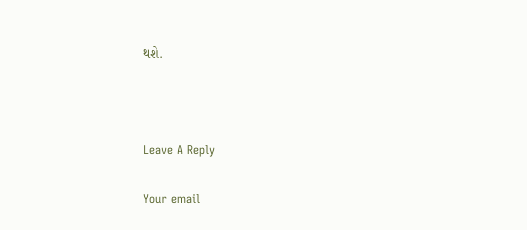થશે.



Leave A Reply

Your email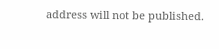address will not be published.